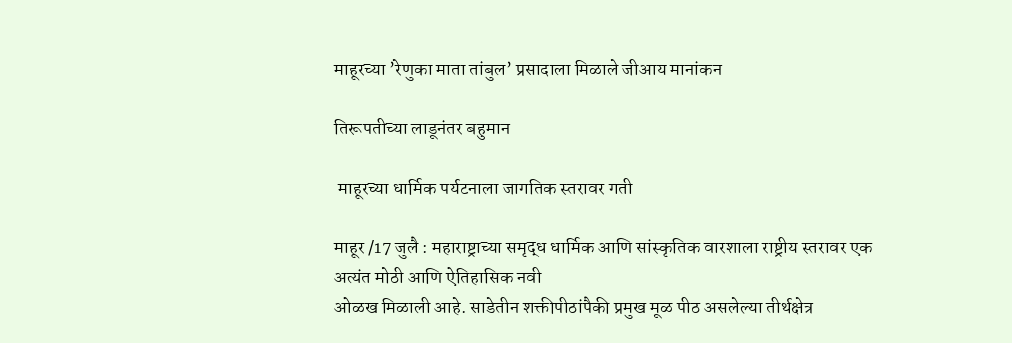माहूरच्या ’रेणुका माता तांबुल’ प्रसादाला मिळाले जीआय मानांकन

तिरूपतीच्या लाडूनंतर बहुमान

 माहूरच्या धार्मिक पर्यटनाला जागतिक स्तरावर गती

माहूर /17 जुलै : महाराष्ट्राच्या समृद्ध धार्मिक आणि सांस्कृतिक वारशाला राष्ट्रीय स्तरावर एक अत्यंत मोठी आणि ऐतिहासिक नवी
ओळख मिळाली आहे. साडेतीन शक्तीपीठांपैकी प्रमुख मूळ पीठ असलेल्या तीर्थक्षेत्र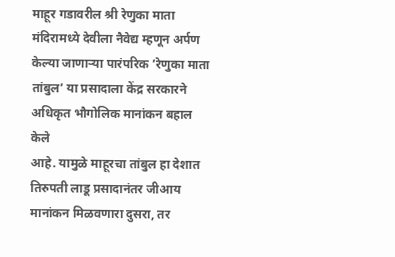माहूर गडावरील श्री रेणुका माता मंदिरामध्ये देवीला नैवेद्य म्हणून अर्पण केल्या जाणार्‍या पारंपरिक ’रेणुका माता तांबुल’ या प्रसादाला केंद्र सरकारने अधिकृत भौगोलिक मानांकन बहाल केले
आहे. यामुळे माहूरचा तांबुल हा देशात तिरुपती लाडू प्रसादानंतर जीआय मानांकन मिळवणारा दुसरा, तर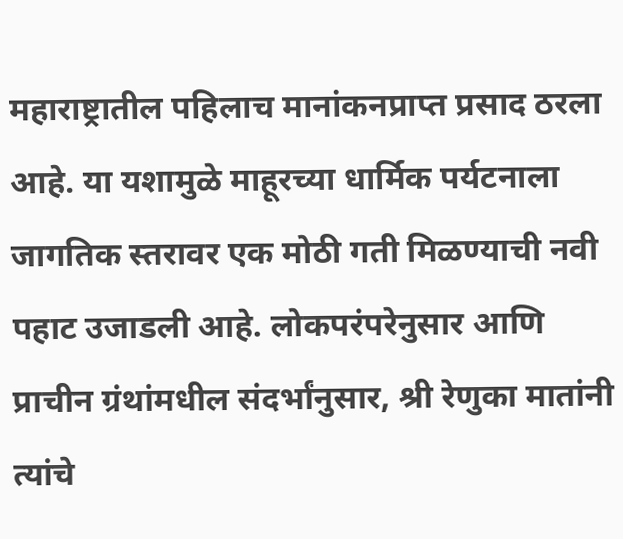महाराष्ट्रातील पहिलाच मानांकनप्राप्त प्रसाद ठरला आहे. या यशामुळे माहूरच्या धार्मिक पर्यटनाला जागतिक स्तरावर एक मोठी गती मिळण्याची नवी पहाट उजाडली आहे. लोकपरंपरेनुसार आणि प्राचीन ग्रंथांमधील संदर्भांनुसार, श्री रेणुका मातांनी त्यांचे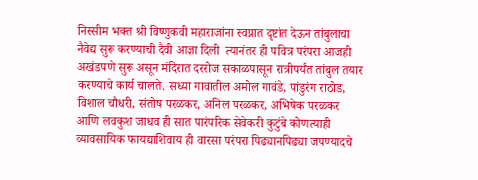निस्सीम भक्त श्री विष्णुकवी महाराजांना स्वप्नात दृष्टांत देऊन तांबुलाचा नैवेद्य सुरू करण्याची दैवी आज्ञा दिली  त्यानंतर ही पवित्र परंपरा आजही अखंडपणे सुरू असून मंदिरात दररोज सकाळपासून रात्रीपर्यंत तांबुल तयार करण्याचे कार्य चालते. सध्या गावातील अमोल गावंडे, पांडुरंग राठोड, विशाल चौधरी, संतोष परळकर, अनिल परळकर, अभिषेक परळकर आणि लवकुश जाधव ही सात पारंपरिक सेवेकरी कुटुंबे कोणत्याही व्यावसायिक फायद्याशिवाय ही वारसा परंपरा पिढ्यानपिढ्या जपण्यादचे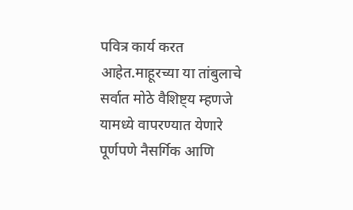पवित्र कार्य करत आहेत.माहूरच्या या तांबुलाचे सर्वात मोठे वैशिष्ट्य म्हणजे यामध्ये वापरण्यात येणारे पूर्णपणे नैसर्गिक आणि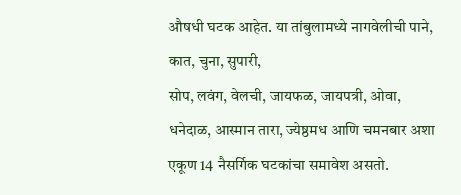औषधी घटक आहेत. या तांबुलामध्ये नागवेलीची पाने, कात, चुना, सुपारी,
सोप, लवंग, वेलची, जायफळ, जायपत्री, ओवा, धनेदाळ, आस्मान तारा, ज्येष्ठमध आणि चमनबार अशा एकूण 14 नैसर्गिक घटकांचा समावेश असतो.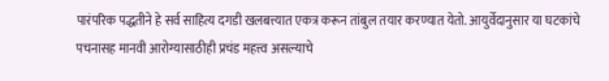पारंपरिक पद्धतीने हे सर्व साहित्य दगडी खलबत्त्यात एकत्र करून तांबुल तयार करण्यात येतो. आयुर्वेदानुसार या घटकांचे पचनासह मानवी आरोग्यासाठीही प्रचंड महत्त्व असल्याचे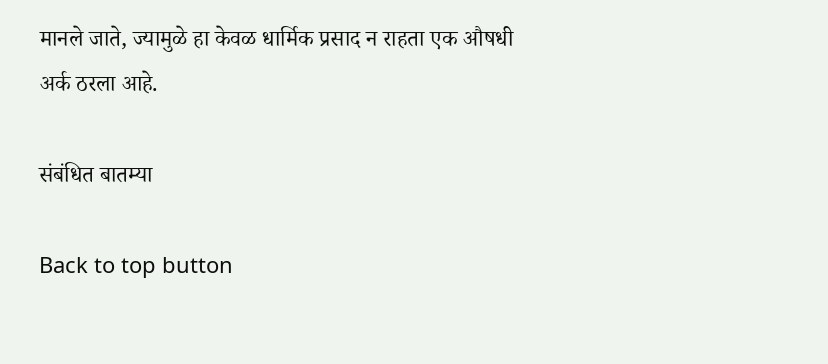मानले जाते, ज्यामुळे हा केवळ धार्मिक प्रसाद न राहता एक औषधी अर्क ठरला आहे.

संबंधित बातम्या

Back to top button